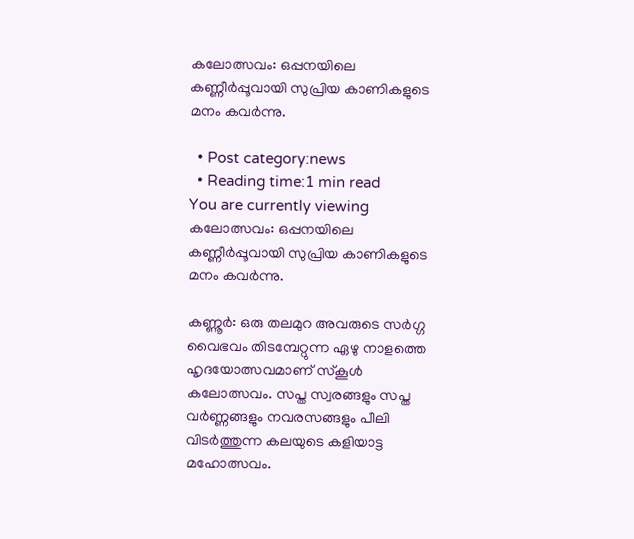കലോത്സവം: ഒപ്പനയിലെ കണ്ണീര്‍പ്പൂവായി സുപ്രിയ കാണികളുടെ മനം കവര്‍ന്നു.

  • Post category:news
  • Reading time:1 min read
You are currently viewing കലോത്സവം: ഒപ്പനയിലെ കണ്ണീര്‍പ്പൂവായി സുപ്രിയ കാണികളുടെ മനം കവര്‍ന്നു.

കണ്ണൂര്‍: ഒരു തലമുറ അവരുടെ സര്‍ഗ്ഗ വൈഭവം തിടമ്പേറ്റുന്ന ഏഴു നാളത്തെ ഹൃദയോത്സവമാണ് സ്‌കൂള്‍ കലോത്സവം. സപ്ത സ്വരങ്ങളും സപ്ത വര്‍ണ്ണങ്ങളും നവരസങ്ങളും പീലി വിടര്‍ത്തുന്ന കലയുടെ കളിയാട്ട മഹോത്സവം.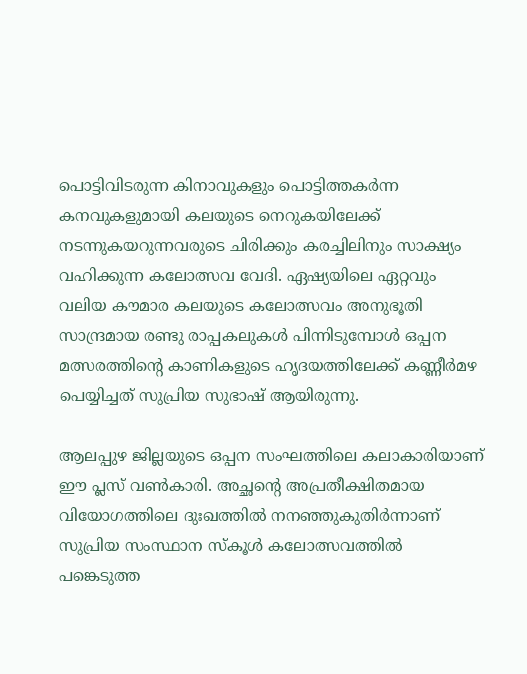പൊട്ടിവിടരുന്ന കിനാവുകളും പൊട്ടിത്തകര്‍ന്ന കനവുകളുമായി കലയുടെ നെറുകയിലേക്ക് നടന്നുകയറുന്നവരുടെ ചിരിക്കും കരച്ചിലിനും സാക്ഷ്യം വഹിക്കുന്ന കലോത്സവ വേദി. ഏഷ്യയിലെ ഏറ്റവും വലിയ കൗമാര കലയുടെ കലോത്സവം അനുഭൂതി സാന്ദ്രമായ രണ്ടു രാപ്പകലുകള്‍ പിന്നിടുമ്പോള്‍ ഒപ്പന മത്സരത്തിന്റെ കാണികളുടെ ഹൃദയത്തിലേക്ക് കണ്ണീര്‍മഴ പെയ്യിച്ചത് സുപ്രിയ സുഭാഷ് ആയിരുന്നു.

ആലപ്പുഴ ജില്ലയുടെ ഒപ്പന സംഘത്തിലെ കലാകാരിയാണ് ഈ പ്ലസ് വണ്‍കാരി. അച്ഛന്റെ അപ്രതീക്ഷിതമായ വിയോഗത്തിലെ ദുഃഖത്തില്‍ നനഞ്ഞുകുതിര്‍ന്നാണ് സുപ്രിയ സംസ്ഥാന സ്‌കൂള്‍ കലോത്സവത്തില്‍ പങ്കെടുത്ത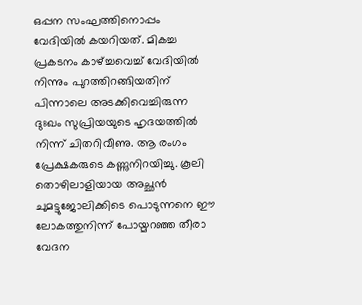ഒപ്പന സംഘത്തിനൊപ്പം വേദിയില്‍ കയറിയത്. മികച്ച പ്രകടനം കാഴ്ച്ചവെച്ച് വേദിയില്‍ നിന്നും പുറത്തിറങ്ങിയതിന് പിന്നാലെ അടക്കിവെച്ചിരുന്ന ദുഃഖം സുപ്രിയയുടെ ഹൃദയത്തില്‍ നിന്ന് ചിതറിവീണു. ആ രംഗം പ്രേക്ഷകരുടെ കണ്ണുനിറയിച്ചു. കൂലി തൊഴിലാളിയായ അച്ഛന്‍ ചുമട്ടുജോലിക്കിടെ പൊടുന്നനെ ഈ ലോകത്തുനിന്ന് പോയ്മറഞ്ഞ തീരാ വേദന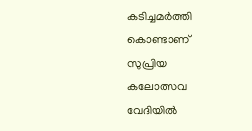കടിച്ചമര്‍ത്തി കൊണ്ടാണ് സുപ്രിയ കലോത്സവ വേദിയില്‍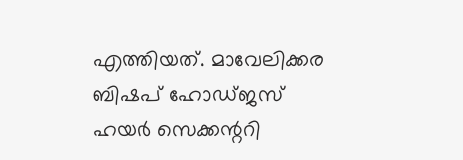എത്തിയത്. മാവേലിക്കര ബിഷപ് ഹോഡ്ജസ് ഹയര്‍ സെക്കന്ററി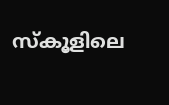സ്‌കൂളിലെ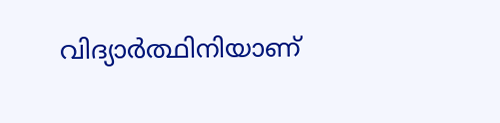വിദ്യാര്‍ത്ഥിനിയാണ്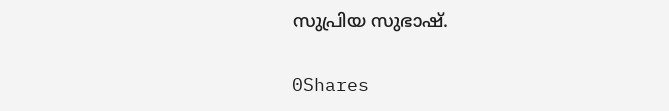സുപ്രിയ സുഭാഷ്.

0Shares